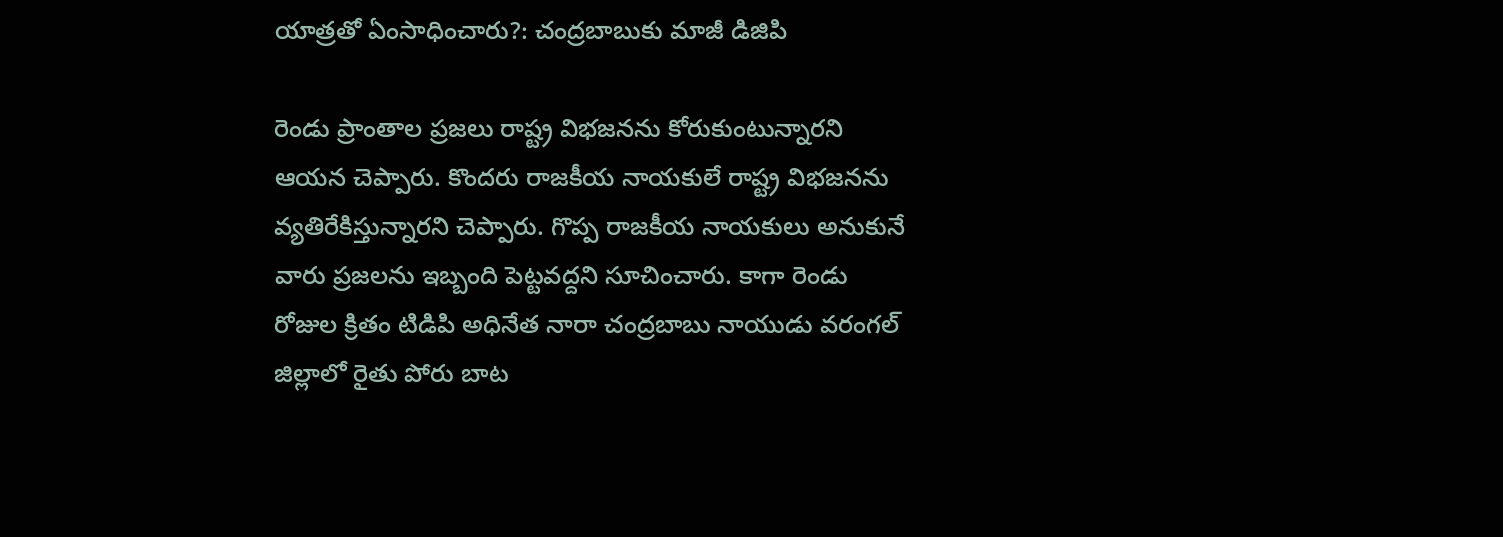యాత్రతో ఏంసాధించారు?: చంద్రబాబుకు మాజీ డిజిపి

రెండు ప్రాంతాల ప్రజలు రాష్ట్ర విభజనను కోరుకుంటున్నారని ఆయన చెప్పారు. కొందరు రాజకీయ నాయకులే రాష్ట్ర విభజనను వ్యతిరేకిస్తున్నారని చెప్పారు. గొప్ప రాజకీయ నాయకులు అనుకునే వారు ప్రజలను ఇబ్బంది పెట్టవద్దని సూచించారు. కాగా రెండు రోజుల క్రితం టిడిపి అధినేత నారా చంద్రబాబు నాయుడు వరంగల్ జిల్లాలో రైతు పోరు బాట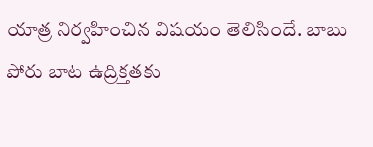యాత్ర నిర్వహించిన విషయం తెలిసిందే. బాబు పోరు బాట ఉద్రిక్తతకు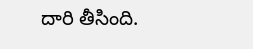దారి తీసింది.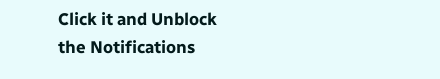Click it and Unblock the Notifications